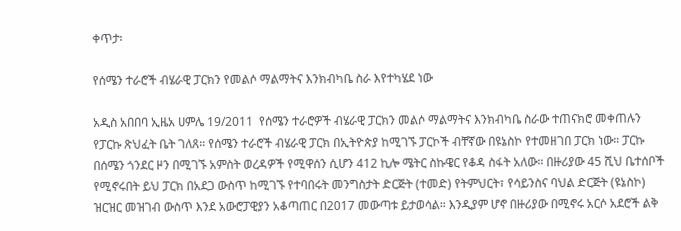ቀጥታ፡

የሰሜን ተራሮች ብሄራዊ ፓርክን የመልሶ ማልማትና እንክብካቤ ስራ እየተካሄደ ነው

አዲስ አበበባ ኢዜአ ሀምሌ 19/2011  የሰሜን ተራሮዎች ብሄራዊ ፓርክን መልሶ ማልማትና እንክብካቤ ስራው ተጠናክሮ መቀጠሉን የፓርኩ ጽህፈት ቤት ገለጸ። የሰሜን ተራሮች ብሄራዊ ፓርክ በኢትዮጵያ ከሚገኙ ፓርኮች ብቸኛው በዩኔስኮ የተመዘገበ ፓርክ ነው። ፓርኩ በሰሜን ጎንደር ዞን በሚገኙ አምስት ወረዳዎች የሚዋሰን ሲሆን 412 ኪሎ ሜትር ስኩዌር የቆዳ ስፋት አለው። በዙሪያው 45 ሺህ ቤተሰቦች የሚኖሩበት ይህ ፓርክ በአደጋ ውስጥ ከሚገኙ የተባበሩት መንግስታት ድርጅት (ተመድ) የትምህርት፣ የሳይንስና ባህል ድርጅት (ዩኔስኮ) ዝርዝር መዝገብ ውስጥ እንደ አውሮፓዊያን አቆጣጠር በ2017 መውጣቱ ይታወሳል። እንዲያም ሆኖ በዙሪያው በሚኖሩ አርሶ አደሮች ልቅ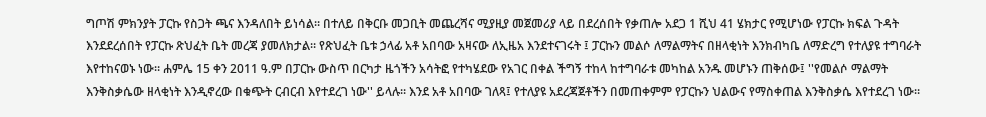ግጦሽ ምክንያት ፓርኩ የስጋት ጫና እንዳለበት ይነሳል። በተለይ በቅርቡ መጋቢት መጨረሻና ሚያዚያ መጀመሪያ ላይ በደረሰበት የቃጠሎ አደጋ 1 ሺህ 41 ሄክታር የሚሆነው የፓርኩ ክፍል ጉዳት እንደደረሰበት የፓርኩ ጽህፈት ቤት መረጃ ያመለክታል። የጽህፈት ቤቱ ኃላፊ አቶ አበባው አዛናው ለኢዜአ እንደተናገሩት ፤ ፓርኩን መልሶ ለማልማትና በዘላቂነት እንክብካቤ ለማድረግ የተለያዩ ተግባራት እየተከናወኑ ነው። ሐምሌ 15 ቀን 2011 ዓ.ም በፓርኩ ውስጥ በርካታ ዜጎችን አሳትፎ የተካሄደው የአገር በቀል ችግኝ ተከላ ከተግባራቱ መካከል አንዱ መሆኑን ጠቅሰው፤ ''የመልሶ ማልማት እንቅስቃሴው ዘላቂነት እንዲኖረው በቁጭት ርብርብ እየተደረገ ነው'' ይላሉ። እንደ አቶ አበባው ገለጻ፤ የተለያዩ አደረጃጀቶችን በመጠቀምም የፓርኩን ህልውና የማስቀጠል እንቅስቃሴ እየተደረገ ነው።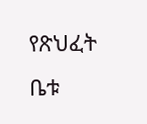የጽህፈት ቤቱ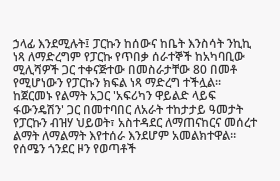ኃላፊ እንደሚሉት፤ ፓርኩን ከሰውና ከቤት እንስሳት ንኪኪ ነጻ ለማድረግም የፓርኩ የጥበቃ ሰራተኞች ከአካባቢው ሚሊሻዎች ጋር ተቀናጅተው በመስራታቸው 80 በመቶ የሚሆነውን የፓርኩን ክፍል ነጻ ማድረግ ተችሏል። ከጀርመኑ የልማት አጋር 'አፍሪካን ዋይልድ ላይፍ ፋውንዴሽን' ጋር በመተባበር ለአራት ተከታታይ ዓመታት የፓርኩን ብዝሃ ህይወት፣ አስተዳደር ለማጠናከርና መሰረተ ልማት ለማልማት እየተሰራ እንደሆም አመልክተዋል። የሰሜን ጎንደር ዞን የወጣቶች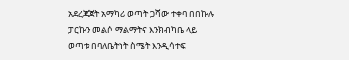አደረጃጀት አማካሪ ወጣት ጋሻው ተቀባ በበኩሉ ፓርኩን መልሶ ማልማትና እንክብካቤ ላይ ወጣቱ በባለቤትነት ስሜት እንዲሳተፍ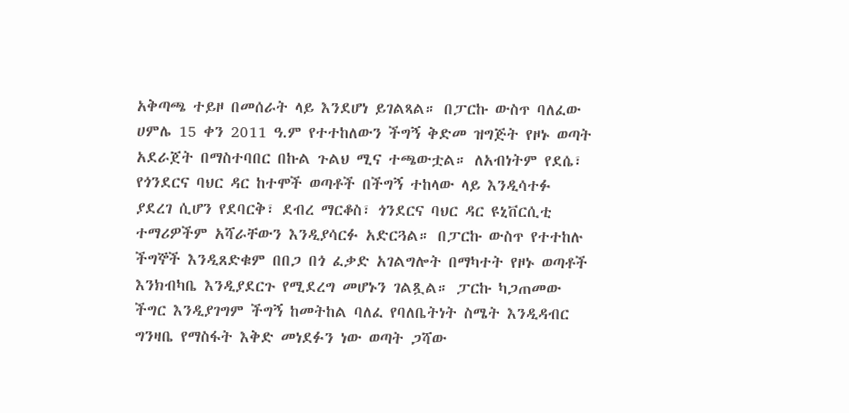አቅጣጫ ተይዞ በመሰራት ላይ እንደሆነ ይገልጻል። በፓርኩ ውስጥ ባለፈው ሀምሌ 15 ቀን 2011 ዓ.ም የተተከለውን ችግኝ ቅድመ ዝግጅት የዞኑ ወጣት አደራጀት በማስተባበር በኩል ጉልህ ሚና ተጫውቷል። ለአብነትም የደሴ፣ የጎንደርና ባህር ዳር ከተሞች ወጣቶች በችግኝ ተከላው ላይ እንዲሳተፉ ያደረገ ሲሆን የደባርቅ፣ ደብረ ማርቆስ፣ ጎንደርና ባህር ዳር ዩኒቨርሲቲ ተማሪዎችም አሻራቸውን እንዲያሳርፉ አድርጓል። በፓርኩ ውስጥ የተተከሉ ችግኞች እንዲጸድቁም በበጋ በጎ ፈቃድ አገልግሎት በማካተት የዞኑ ወጣቶች እንክብካቤ እንዲያደርጉ የሚደረግ መሆኑን ገልጿል። ፓርኩ ካጋጠመው ችግር እንዲያገግም ችግኝ ከመትከል ባለፈ የባለቤትነት ስሜት እንዲዳብር ግንዛቤ የማስፋት እቅድ መነደፉን ነው ወጣት ጋሻው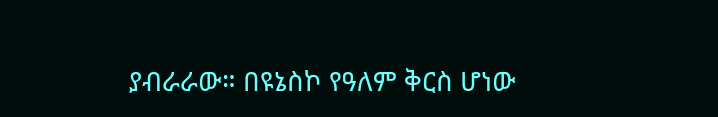ያብራራው። በዩኔስኮ የዓለም ቅርስ ሆነው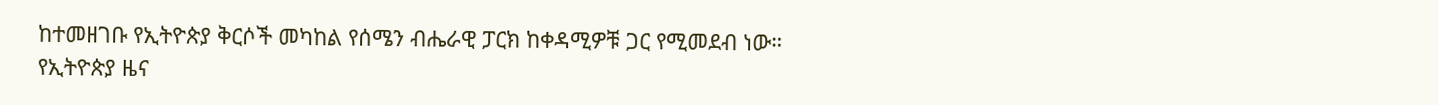ከተመዘገቡ የኢትዮጵያ ቅርሶች መካከል የሰሜን ብሔራዊ ፓርክ ከቀዳሚዎቹ ጋር የሚመደብ ነው።
የኢትዮጵያ ዜና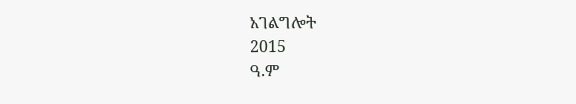አገልግሎት
2015
ዓ.ም